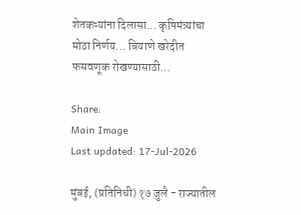शेतकऱ्यांना दिलासा... कृषिमंत्र्यांचा मोठा निर्णय... बियाणे खरेदीत फसवणूक रोखण्यासाठी...

Share:
Main Image
Last updated: 17-Jul-2026

मुंबई, (प्रतिनिधी) १७ जुलै - राज्यातील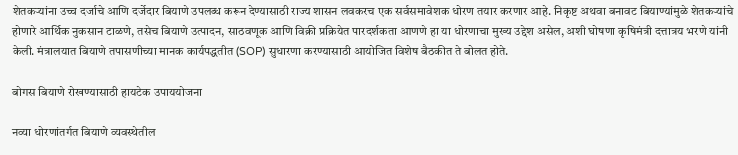शेतकऱ्यांना उच्च दर्जाचे आणि दर्जेदार बियाणे उपलब्ध करून देण्यासाठी राज्य शासन लवकरच एक सर्वसमावेशक धोरण तयार करणार आहे. निकृष्ट अथवा बनावट बियाण्यांमुळे शेतकऱ्यांचे होणारे आर्थिक नुकसान टाळणे, तसेच बियाणे उत्पादन, साठवणूक आणि विक्री प्रक्रियेत पारदर्शकता आणणे हा या धोरणाचा मुख्य उद्देश असेल, अशी घोषणा कृषिमंत्री दत्तात्रय भरणे यांनी केली. मंत्रालयात बियाणे तपासणीच्या मानक कार्यपद्धतीत (SOP) सुधारणा करण्यासाठी आयोजित विशेष बैठकीत ते बोलत होते.

बोगस बियाणे रोखण्यासाठी हायटेक उपाययोजना

नव्या धोरणांतर्गत बियाणे व्यवस्थेतील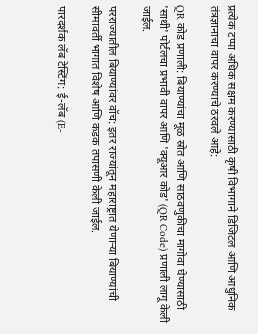प्रत्येक टप्पा अधिक सक्षम करण्यासाठी कृषी विभागाने डिजिटल आणि आधुनिक तंत्रज्ञानाचा वापर करण्याचे ठरवले आहे:

QR कोड प्रणाली: बियाण्यांचा मूळ स्रोत आणि साठवणुकीचा मागोवा घेण्यासाठी 'साथी' पोर्टलचा प्रभावी वापर आणि 'क्यूआर कोड' (QR Code) प्रणाली लागू केली जाईल.

परराज्यातील बियाण्यांवर वॉच: इतर राज्यांतून महाराष्ट्रात येणाऱ्या बियाण्यांची सीमावर्ती भागात विशेष आणि कडक तपासणी केली जाईल.

पारदर्शक लॅब टेस्टिंग: ई-लॅब (E-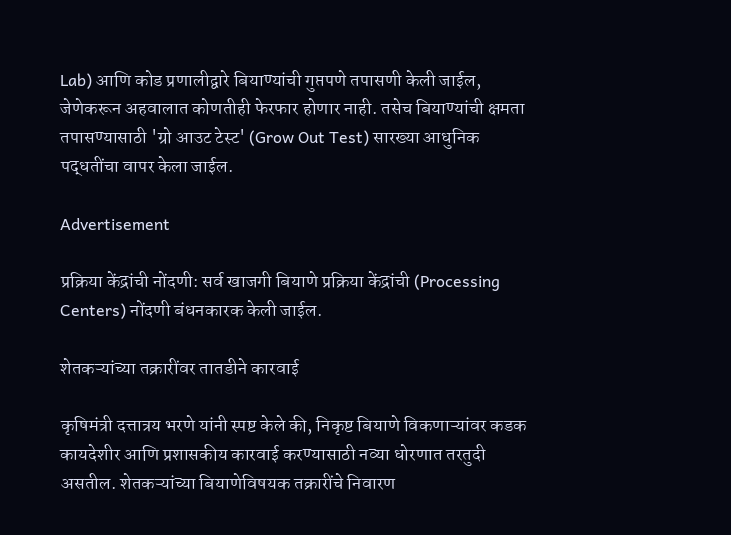Lab) आणि कोड प्रणालीद्वारे बियाण्यांची गुप्तपणे तपासणी केली जाईल, जेणेकरून अहवालात कोणतीही फेरफार होणार नाही. तसेच बियाण्यांची क्षमता तपासण्यासाठी 'ग्रो आउट टेस्ट' (Grow Out Test) सारख्या आधुनिक पद्धतींचा वापर केला जाईल.

Advertisement

प्रक्रिया केंद्रांची नोंदणी: सर्व खाजगी बियाणे प्रक्रिया केंद्रांची (Processing Centers) नोंदणी बंधनकारक केली जाईल.

शेतकऱ्यांच्या तक्रारींवर तातडीने कारवाई

कृषिमंत्री दत्तात्रय भरणे यांनी स्पष्ट केले की, निकृष्ट बियाणे विकणाऱ्यांवर कडक कायदेशीर आणि प्रशासकीय कारवाई करण्यासाठी नव्या धोरणात तरतुदी असतील. शेतकऱ्यांच्या बियाणेविषयक तक्रारींचे निवारण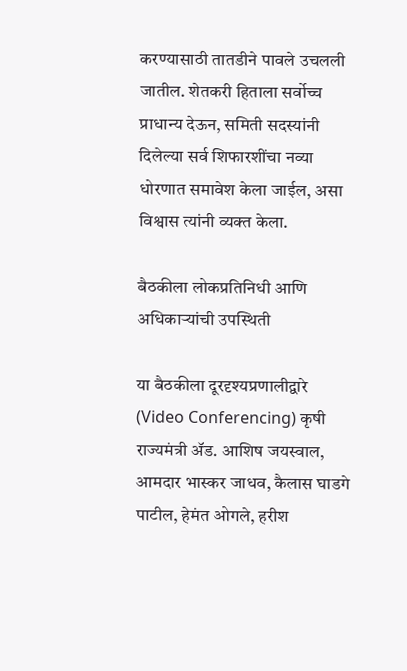करण्यासाठी तातडीने पावले उचलली जातील. शेतकरी हिताला सर्वोच्च प्राधान्य देऊन, समिती सदस्यांनी दिलेल्या सर्व शिफारशींचा नव्या धोरणात समावेश केला जाईल, असा विश्वास त्यांनी व्यक्त केला.

बैठकीला लोकप्रतिनिधी आणि अधिकाऱ्यांची उपस्थिती

या बैठकीला दूरदृश्यप्रणालीद्वारे (Video Conferencing) कृषी राज्यमंत्री ॲड. आशिष जयस्वाल, आमदार भास्कर जाधव, कैलास घाडगे पाटील, हेमंत ओगले, हरीश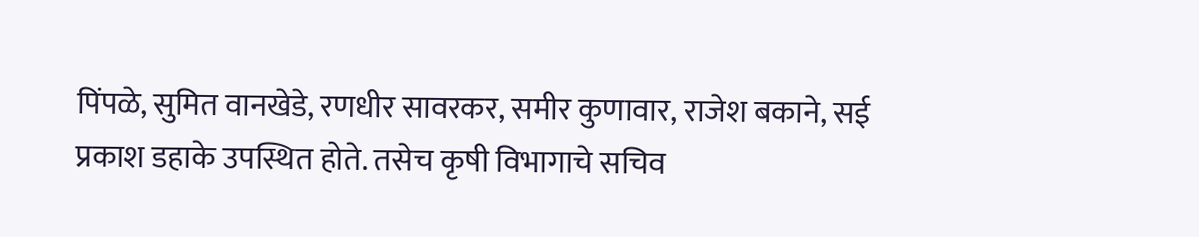पिंपळे, सुमित वानखेडे, रणधीर सावरकर, समीर कुणावार, राजेश बकाने, सई प्रकाश डहाके उपस्थित होते. तसेच कृषी विभागाचे सचिव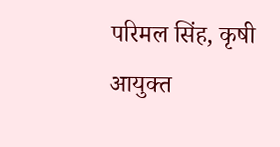परिमल सिंह, कृषी आयुक्त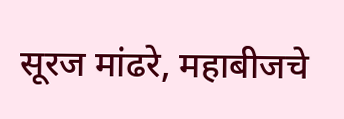सूरज मांढरे, महाबीजचे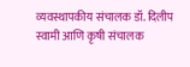व्यवस्थापकीय संचालक डॉ. दिलीप स्वामी आणि कृषी संचालक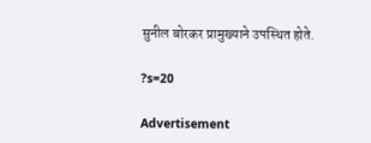सुनील बोरकर प्रामुख्याने उपस्थित होते.

?s=20

Advertisement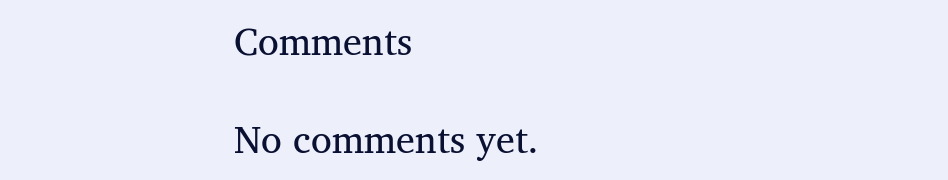Comments

No comments yet.